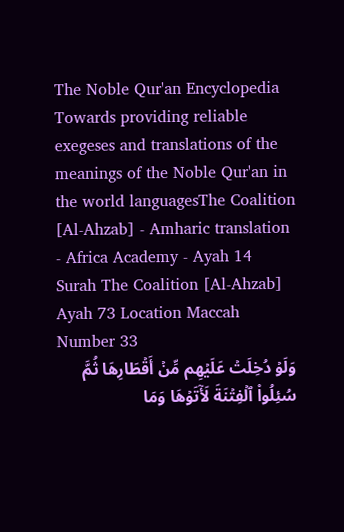The Noble Qur'an Encyclopedia
Towards providing reliable exegeses and translations of the meanings of the Noble Qur'an in the world languagesThe Coalition [Al-Ahzab] - Amharic translation - Africa Academy - Ayah 14
Surah The Coalition [Al-Ahzab] Ayah 73 Location Maccah Number 33
وَلَوۡ دُخِلَتۡ عَلَيۡهِم مِّنۡ أَقۡطَارِهَا ثُمَّ سُئِلُواْ ٱلۡفِتۡنَةَ لَأٓتَوۡهَا وَمَا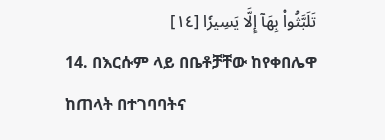تَلَبَّثُواْ بِهَآ إِلَّا يَسِيرٗا [١٤]
14. በእርሱም ላይ በቤቶቻቸው ከየቀበሌዋ ከጠላት በተገባባትና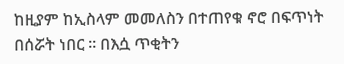ከዚያም ከኢስላም መመለስን በተጠየቁ ኖሮ በፍጥነት በሰሯት ነበር ፡፡ በእሷ ጥቂትን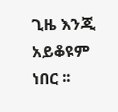ጊዜ እንጂ አይቆዩም ነበር ፡፡